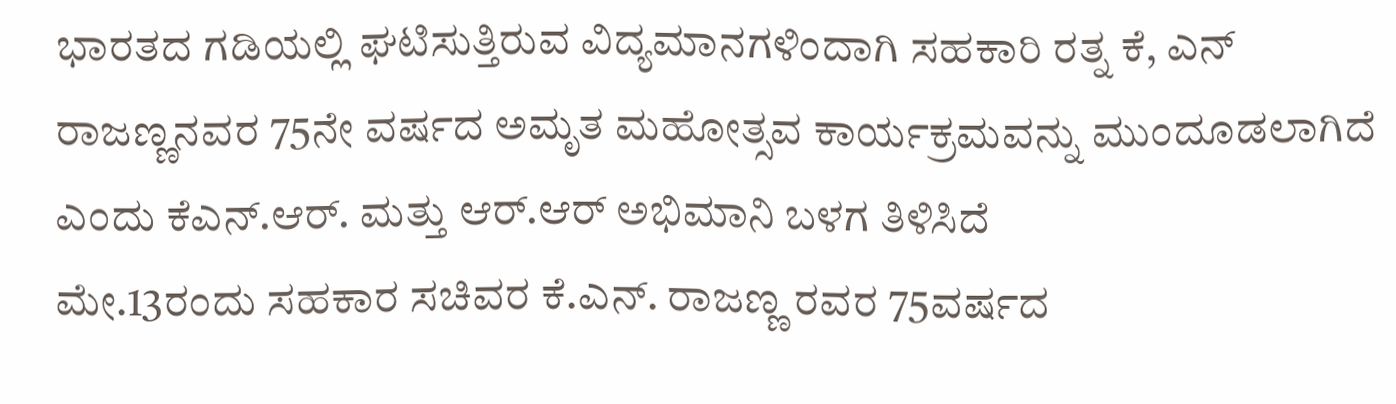ಭಾರತದ ಗಡಿಯಲ್ಲಿ ಘಟಿಸುತ್ತಿರುವ ವಿದ್ಯಮಾನಗಳಿಂದಾಗಿ ಸಹಕಾರಿ ರತ್ನ ಕೆ, ಎನ್ ರಾಜಣ್ಣನವರ 75ನೇ ವರ್ಷದ ಅಮೃತ ಮಹೋತ್ಸವ ಕಾರ್ಯಕ್ರಮವನ್ನು ಮುಂದೂಡಲಾಗಿದೆ ಎಂದು ಕೆಎನ್.ಆರ್. ಮತ್ತು ಆರ್.ಆರ್ ಅಭಿಮಾನಿ ಬಳಗ ತಿಳಿಸಿದೆ
ಮೇ.13ರಂದು ಸಹಕಾರ ಸಚಿವರ ಕೆ.ಎನ್. ರಾಜಣ್ಣ ರವರ 75ವರ್ಷದ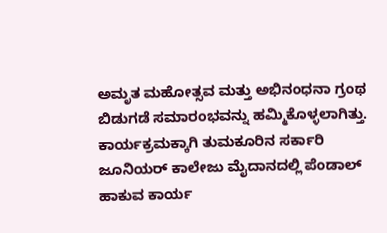ಅಮೃತ ಮಹೋತ್ಸವ ಮತ್ತು ಅಭಿನಂಧನಾ ಗ್ರಂಥ ಬಿಡುಗಡೆ ಸಮಾರಂಭವನ್ನು ಹಮ್ಮಿಕೊಳ್ಳಲಾಗಿತ್ತು. ಕಾರ್ಯಕ್ರಮಕ್ಕಾಗಿ ತುಮಕೂರಿನ ಸರ್ಕಾರಿ ಜೂನಿಯರ್ ಕಾಲೇಜು ಮೈದಾನದಲ್ಲಿ ಪೆಂಡಾಲ್ ಹಾಕುವ ಕಾರ್ಯ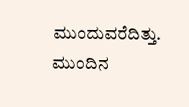ಮುಂದುವರೆದಿತ್ತು.
ಮುಂದಿನ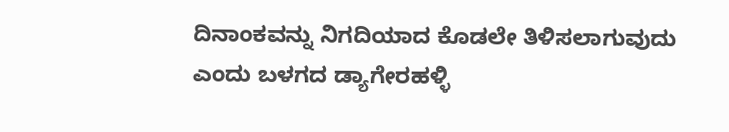ದಿನಾಂಕವನ್ನು ನಿಗದಿಯಾದ ಕೊಡಲೇ ತಿಳಿಸಲಾಗುವುದು ಎಂದು ಬಳಗದ ಡ್ಯಾಗೇರಹಳ್ಳಿ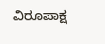ವಿರೂಪಾಕ್ಷ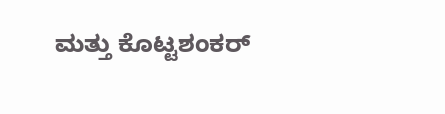ಮತ್ತು ಕೊಟ್ಟಶಂಕರ್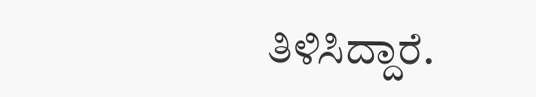ತಿಳಿಸಿದ್ದಾರೆ.